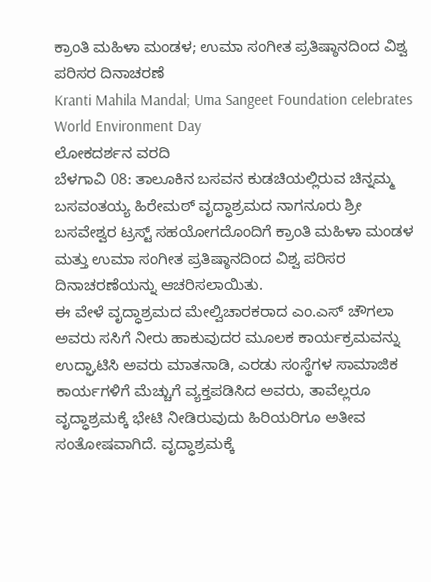ಕ್ರಾಂತಿ ಮಹಿಳಾ ಮಂಡಳ; ಉಮಾ ಸಂಗೀತ ಪ್ರತಿಷ್ಠಾನದಿಂದ ವಿಶ್ವ ಪರಿಸರ ದಿನಾಚರಣೆ
Kranti Mahila Mandal; Uma Sangeet Foundation celebrates World Environment Day
ಲೋಕದರ್ಶನ ವರದಿ
ಬೆಳಗಾವಿ 08: ತಾಲೂಕಿನ ಬಸವನ ಕುಡಚಿಯಲ್ಲಿರುವ ಚಿನ್ನಮ್ಮ ಬಸವಂತಯ್ಯ ಹಿರೇಮಠ್ ವೃದ್ಧಾಶ್ರಮದ ನಾಗನೂರು ಶ್ರೀ ಬಸವೇಶ್ವರ ಟ್ರಸ್ಟ್ ಸಹಯೋಗದೊಂದಿಗೆ ಕ್ರಾಂತಿ ಮಹಿಳಾ ಮಂಡಳ ಮತ್ತು ಉಮಾ ಸಂಗೀತ ಪ್ರತಿಷ್ಠಾನದಿಂದ ವಿಶ್ವ ಪರಿಸರ ದಿನಾಚರಣೆಯನ್ನು ಆಚರಿಸಲಾಯಿತು.
ಈ ವೇಳೆ ವೃದ್ಧಾಶ್ರಮದ ಮೇಲ್ವಿಚಾರಕರಾದ ಎಂ.ಎಸ್ ಚೌಗಲಾ ಅವರು ಸಸಿಗೆ ನೀರು ಹಾಕುವುದರ ಮೂಲಕ ಕಾರ್ಯಕ್ರಮವನ್ನು ಉದ್ಘಾಟಿಸಿ ಅವರು ಮಾತನಾಡಿ, ಎರಡು ಸಂಸ್ಥೆಗಳ ಸಾಮಾಜಿಕ ಕಾರ್ಯಗಳಿಗೆ ಮೆಚ್ಚುಗೆ ವ್ಯಕ್ತಪಡಿಸಿದ ಅವರು, ತಾವೆಲ್ಲರೂ ವೃದ್ಧಾಶ್ರಮಕ್ಕೆ ಭೇಟಿ ನೀಡಿರುವುದು ಹಿರಿಯರಿಗೂ ಅತೀವ ಸಂತೋಷವಾಗಿದೆ. ವೃದ್ಧಾಶ್ರಮಕ್ಕೆ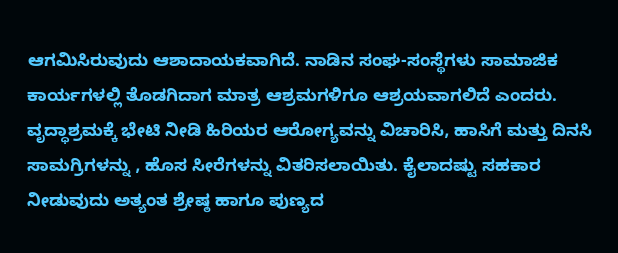ಆಗಮಿಸಿರುವುದು ಆಶಾದಾಯಕವಾಗಿದೆ. ನಾಡಿನ ಸಂಘ-ಸಂಸ್ಥೆಗಳು ಸಾಮಾಜಿಕ ಕಾರ್ಯಗಳಲ್ಲಿ ತೊಡಗಿದಾಗ ಮಾತ್ರ ಆಶ್ರಮಗಳಿಗೂ ಆಶ್ರಯವಾಗಲಿದೆ ಎಂದರು.
ವೃದ್ಧಾಶ್ರಮಕ್ಕೆ ಭೇಟಿ ನೀಡಿ ಹಿರಿಯರ ಆರೋಗ್ಯವನ್ನು ವಿಚಾರಿಸಿ, ಹಾಸಿಗೆ ಮತ್ತು ದಿನಸಿ ಸಾಮಗ್ರಿಗಳನ್ನು , ಹೊಸ ಸೀರೆಗಳನ್ನು ವಿತರಿಸಲಾಯಿತು. ಕೈಲಾದಷ್ಟು ಸಹಕಾರ ನೀಡುವುದು ಅತ್ಯಂತ ಶ್ರೇಷ್ಠ ಹಾಗೂ ಪುಣ್ಯದ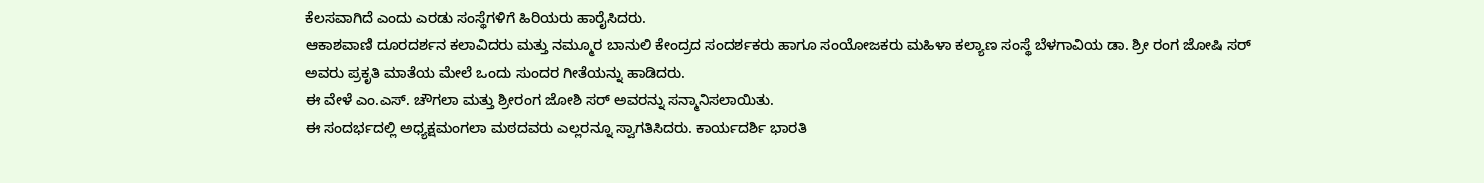ಕೆಲಸವಾಗಿದೆ ಎಂದು ಎರಡು ಸಂಸ್ಥೆಗಳಿಗೆ ಹಿರಿಯರು ಹಾರೈಸಿದರು.
ಆಕಾಶವಾಣಿ ದೂರದರ್ಶನ ಕಲಾವಿದರು ಮತ್ತು ನಮ್ಮೂರ ಬಾನುಲಿ ಕೇಂದ್ರದ ಸಂದರ್ಶಕರು ಹಾಗೂ ಸಂಯೋಜಕರು ಮಹಿಳಾ ಕಲ್ಯಾಣ ಸಂಸ್ಥೆ ಬೆಳಗಾವಿಯ ಡಾ. ಶ್ರೀ ರಂಗ ಜೋಷಿ ಸರ್ ಅವರು ಪ್ರಕೃತಿ ಮಾತೆಯ ಮೇಲೆ ಒಂದು ಸುಂದರ ಗೀತೆಯನ್ನು ಹಾಡಿದರು.
ಈ ವೇಳೆ ಎಂ.ಎಸ್. ಚೌಗಲಾ ಮತ್ತು ಶ್ರೀರಂಗ ಜೋಶಿ ಸರ್ ಅವರನ್ನು ಸನ್ಮಾನಿಸಲಾಯಿತು.
ಈ ಸಂದರ್ಭದಲ್ಲಿ ಅಧ್ಯಕ್ಷಮಂಗಲಾ ಮಠದವರು ಎಲ್ಲರನ್ನೂ ಸ್ವಾಗತಿಸಿದರು. ಕಾರ್ಯದರ್ಶಿ ಭಾರತಿ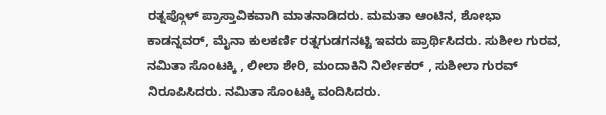ರತ್ನಪ್ಗೊಳ್ ಪ್ರಾಸ್ತಾವಿಕವಾಗಿ ಮಾತನಾಡಿದರು. ಮಮತಾ ಆಂಟಿನ, ಶೋಭಾ ಕಾಡನ್ನವರ್, ಮೈನಾ ಕುಲಕರ್ಣಿ ರತ್ನಗುಡಗನಟ್ಟಿ ಇವರು ಪ್ರಾರ್ಥಿಸಿದರು. ಸುಶೀಲ ಗುರವ, ನಮಿತಾ ಸೊಂಟಕ್ಕಿ , ಲೀಲಾ ಶೇರಿ, ಮಂದಾಕಿನಿ ನಿರ್ಲೇಕರ್ , ಸುಶೀಲಾ ಗುರವ್ ನಿರೂಪಿಸಿದರು. ನಮಿತಾ ಸೊಂಟಕ್ಕಿ ವಂದಿಸಿದರು.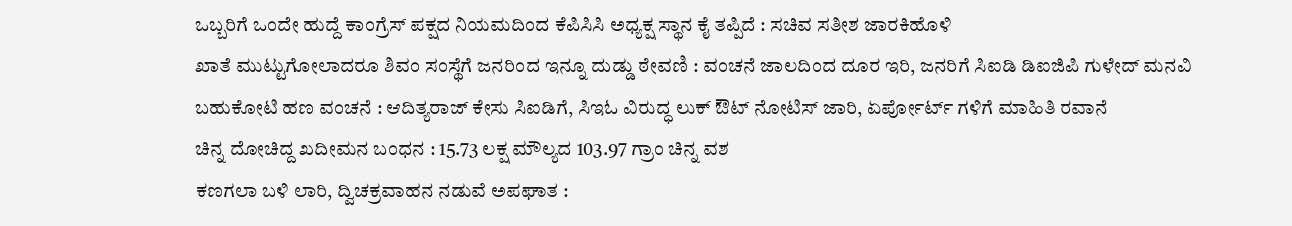ಒಬ್ಬರಿಗೆ ಒಂದೇ ಹುದ್ದೆ ಕಾಂಗ್ರೆಸ್ ಪಕ್ಷದ ನಿಯಮದಿಂದ ಕೆಪಿಸಿಸಿ ಅಧ್ಯಕ್ಷ ಸ್ಥಾನ ಕೈ ತಪ್ಪಿದೆ : ಸಚಿವ ಸತೀಶ ಜಾರಕಿಹೊಳಿ
ಖಾತೆ ಮುಟ್ಟುಗೋಲಾದರೂ ಶಿವಂ ಸಂಸ್ಥೆಗೆ ಜನರಿಂದ ಇನ್ನೂ ದುಡ್ಡು ಠೇವಣಿ : ವಂಚನೆ ಜಾಲದಿಂದ ದೂರ ಇರಿ, ಜನರಿಗೆ ಸಿಐಡಿ ಡಿಐಜಿಪಿ ಗುಳೇದ್ ಮನವಿ
ಬಹುಕೋಟಿ ಹಣ ವಂಚನೆ : ಆದಿತ್ಯರಾಜ್ ಕೇಸು ಸಿಐಡಿಗೆ, ಸಿಇಓ ವಿರುದ್ಧ ಲುಕ್ ಔಟ್ ನೋಟಿಸ್ ಜಾರಿ, ಏರ್ಪೋರ್ಟ್ ಗಳಿಗೆ ಮಾಹಿತಿ ರವಾನೆ
ಚಿನ್ನ ದೋಚಿದ್ದ ಖದೀಮನ ಬಂಧನ : 15.73 ಲಕ್ಷ ಮೌಲ್ಯದ 103.97 ಗ್ರಾಂ ಚಿನ್ನ ವಶ
ಕಣಗಲಾ ಬಳಿ ಲಾರಿ, ದ್ವಿಚಕ್ರವಾಹನ ನಡುವೆ ಅಪಘಾತ :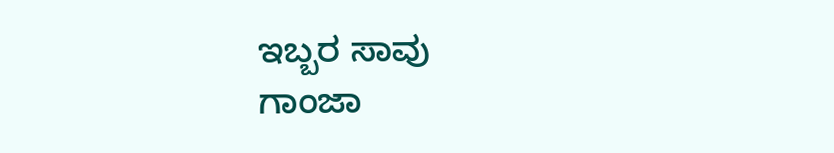ಇಬ್ಬರ ಸಾವು
ಗಾಂಜಾ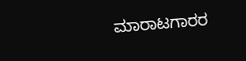ಮಾರಾಟಗಾರರ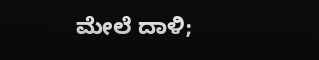ಮೇಲೆ ದಾಳಿ;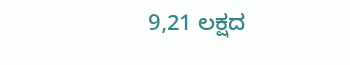9,21 ಲಕ್ಷದ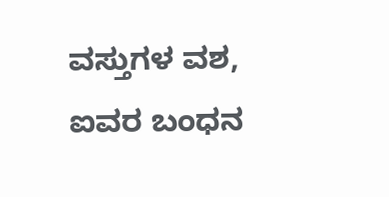ವಸ್ತುಗಳ ವಶ, ಐವರ ಬಂಧನ